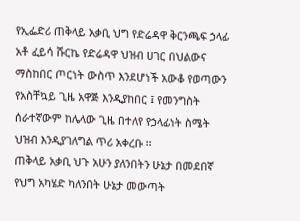የኢፌድሪ ጠቅላይ አቃቢ ህግ የድሬዳዋ ቅርንጫፍ ኃላፊ አቶ ፈይሳ ሹርኬ የድሬዳዋ ህዝብ ሀገር በህልውና ማስከበር ጦርነት ውስጥ እንደሆነች አውቆ የወጣውን የአስቸኳይ ጊዜ አዋጅ እንዲያከበር ፤ የመንግስት ሰራተኛውም ከሌላው ጊዜ በተለየ የኃላፊነት ስሜት ህዝብ እንዲያገለግል ጥሪ አቀረቡ ፡፡
ጠቅላይ አቃቢ ህጉ አሁን ያለንበትን ሁኔታ በመደበኛ የህግ አካሄድ ካለንበት ሁኔታ መውጣት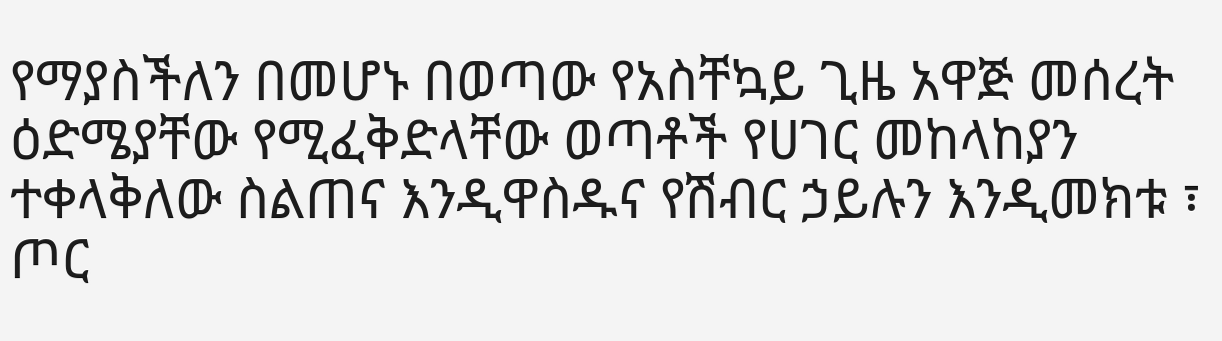የማያስችለን በመሆኑ በወጣው የአስቸኳይ ጊዜ አዋጅ መሰረት ዕድሜያቸው የሚፈቅድላቸው ወጣቶች የሀገር መከላከያን ተቀላቅለው ስልጠና እንዲዋስዱና የሽብር ኃይሉን እንዲመክቱ ፣ ጦር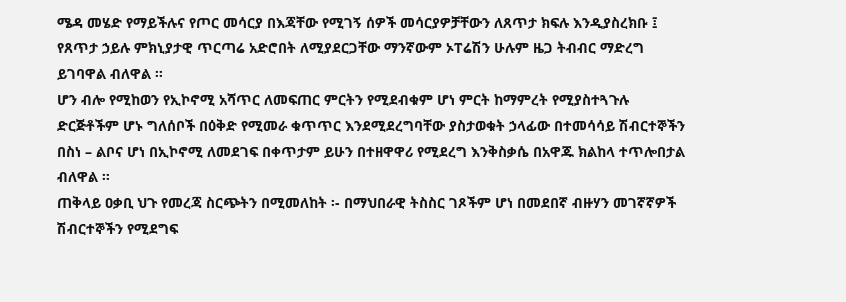ሜዳ መሄድ የማይችሉና የጦር መሳርያ በእጃቸው የሚገኝ ሰዎች መሳርያዎቻቸውን ለጸጥታ ክፍሉ እንዲያስረክቡ ፤ የጸጥታ ኃይሉ ምክኒያታዊ ጥርጣሬ አድሮበት ለሚያደርጋቸው ማንኛውም ኦፐሬሽን ሁሉም ዜጋ ትብብር ማድረግ ይገባዋል ብለዋል ፡፡
ሆን ብሎ የሚከወን የኢኮኖሚ አሻጥር ለመፍጠር ምርትን የሚደብቁም ሆነ ምርት ከማምረት የሚያስተጓጉሉ ድርጅቶችም ሆኑ ግለሰቦች በዕቅድ የሚመራ ቁጥጥር እንደሚደረግባቸው ያስታወቁት ኃላፊው በተመሳሳይ ሽብርተኞችን በስነ – ልቦና ሆነ በኢኮኖሚ ለመደገፍ በቀጥታም ይሁን በተዘዋዋሪ የሚደረግ እንቅስቃሴ በአዋጁ ክልከላ ተጥሎበታል ብለዋል ፡፡
ጠቅላይ ዐቃቢ ህጉ የመረጃ ስርጭትን በሚመለከት ፡- በማህበራዊ ትስስር ገጾችም ሆነ በመደበኛ ብዙሃን መገኛኛዎች ሽብርተኞችን የሚደግፍ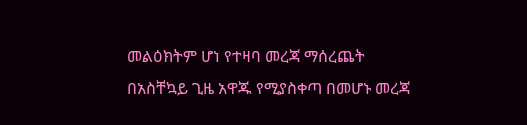መልዕክትም ሆነ የተዛባ መረጃ ማሰረጨት በአስቸኳይ ጊዜ አዋጁ የሚያስቀጣ በመሆኑ መረጃ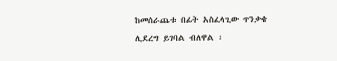ከመሰራጨቱ በፊት አስፈላጊው ጥንቃቄ ሊደረግ ይገባል ብለዋል ፡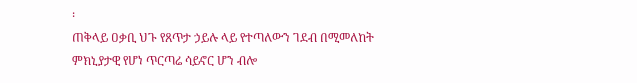፡
ጠቅላይ ዐቃቢ ህጉ የጸጥታ ኃይሉ ላይ የተጣለውን ገደብ በሚመለከት ምክኒያታዊ የሆነ ጥርጣሬ ሳይኖር ሆን ብሎ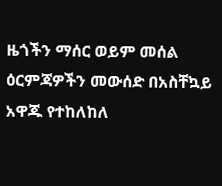ዜጎችን ማሰር ወይም መሰል ዕርምጃዎችን መውሰድ በአስቸኳይ አዋጁ የተከለከለ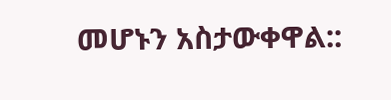መሆኑን አስታውቀዋል::